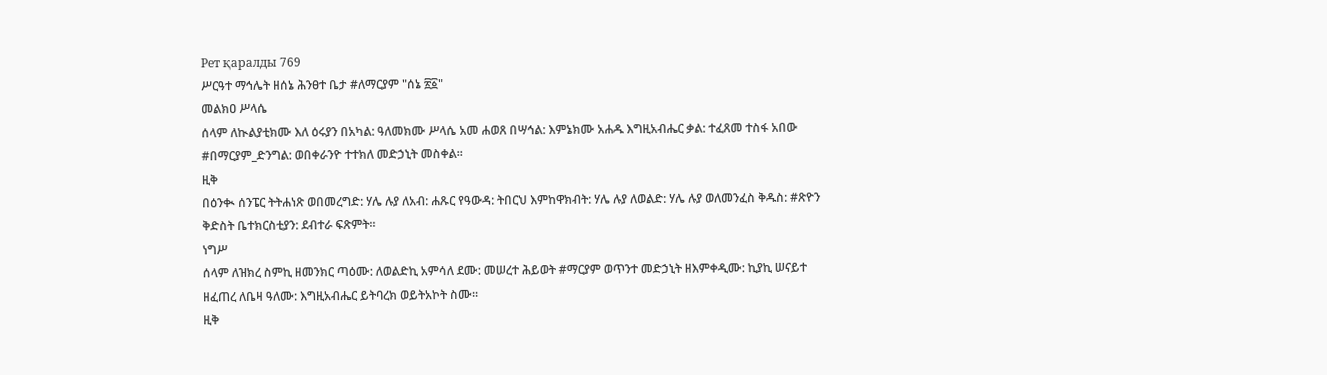Рет қаралды 769
ሥርዓተ ማኅሌት ዘሰኔ ሕንፀተ ቤታ #ለማርያም "ሰኔ ፳፩"
መልክዐ ሥላሴ
ሰላም ለኲልያቲክሙ እለ ዕሩያን በአካል: ዓለመክሙ ሥላሴ አመ ሐወጸ በሣኅል: እምኔክሙ አሐዱ እግዚአብሔር ቃል: ተፈጸመ ተስፋ አበው #በማርያም_ድንግል: ወበቀራንዮ ተተክለ መድኃኒት መስቀል።
ዚቅ
በዕንቊ ሰንፔር ትትሐነጽ ወበመረግድ: ሃሌ ሉያ ለአብ: ሐጹር የዓውዳ: ትበርህ እምከዋክብት: ሃሌ ሉያ ለወልድ: ሃሌ ሉያ ወለመንፈስ ቅዱስ: #ጽዮን ቅድስት ቤተክርስቲያን: ደብተራ ፍጽምት።
ነግሥ
ሰላም ለዝክረ ስምኪ ዘመንክር ጣዕሙ: ለወልድኪ አምሳለ ደሙ: መሠረተ ሕይወት #ማርያም ወጥንተ መድኃኒት ዘእምቀዲሙ: ኪያኪ ሠናይተ ዘፈጠረ ለቤዛ ዓለሙ: እግዚአብሔር ይትባረክ ወይትአኮት ስሙ።
ዚቅ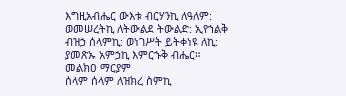እግዚአብሔር ውእቱ ብርሃንኪ ለዓለም: ወመሠረትኪ ለትውልደ ትውልድ: ኢየኀልቅ ብዝኃ ሰላምኪ: ወነገሥት ይትቀነዩ ለኪ: ያመጽኡ አምኃኪ እምርኁቅ ብሔር።
መልክዐ ማርያም
ሰላም ሰላም ለዝክረ ስምኪ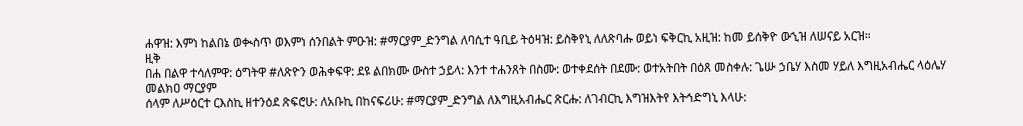ሐዋዝ: እምነ ከልበኔ ወቊስጥ ወእምነ ሰንበልት ምዑዝ: #ማርያም_ድንግል ለባሲተ ዓቢይ ትዕዛዝ: ይስቅየኒ ለለጽባሑ ወይነ ፍቅርኪ አዚዝ: ከመ ይሰቅዮ ውኂዝ ለሠናይ አርዝ።
ዚቅ
በሐ በልዋ ተሳለምዋ: ዕግትዋ #ለጽዮን ወሕቀፍዋ: ደዩ ልበክሙ ውስተ ኃይላ: እንተ ተሐንጸት በስሙ: ወተቀደሰት በደሙ: ወተአትበት በዕጸ መስቀሉ: ጌሡ ኃቤሃ እስመ ሃይለ እግዚአብሔር ላዕሌሃ
መልክዐ ማርያም
ሰላም ለሥዕርተ ርእስኪ ዘተንዕደ ጽፍሮሁ: ለአቡኪ በከናፍሪሁ: #ማርያም_ድንግል ለእግዚአብሔር ጽርሑ: ለገብርኪ እግዝእትየ እትኅድግኒ እላሁ: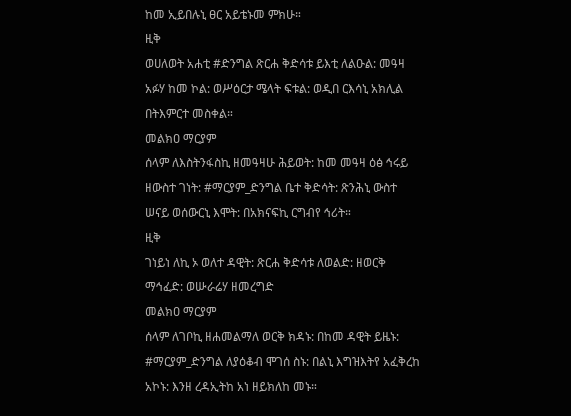ከመ ኢይበሉኒ ፀር አይቴኑመ ምክሁ።
ዚቅ
ወሀለወት አሐቲ #ድንግል ጽርሐ ቅድሳቱ ይእቲ ለልዑል: መዓዛ አፉሃ ከመ ኮል: ወሥዕርታ ሜላት ፍቱል: ወዲበ ርእሳኒ አክሊል በትእምርተ መስቀል።
መልክዐ ማርያም
ሰላም ለእስትንፋስኪ ዘመዓዛሁ ሕይወት: ከመ መዓዛ ዕፅ ኅሩይ ዘውስተ ገነት: #ማርያም_ድንግል ቤተ ቅድሳት: ጽንሕኒ ውስተ ሠናይ ወሰውርኒ እሞት: በአክናፍኪ ርግብየ ኅሪት።
ዚቅ
ገነይነ ለኪ ኦ ወለተ ዳዊት: ጽርሐ ቅድሳቱ ለወልድ: ዘወርቅ ማኅፈድ: ወሡራሬሃ ዘመረግድ
መልክዐ ማርያም
ሰላም ለገቦኪ ዘሐመልማለ ወርቅ ክዳኑ: በከመ ዳዊት ይዜኑ: #ማርያም_ድንግል ለያዕቆብ ሞገሰ ስኑ: በልኒ እግዝእትየ አፈቅረከ አኮኑ: እንዘ ረዳኢትከ አነ ዘይክለከ መኑ።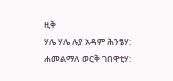ዚቅ
ሃሌ ሃሌ ሉያ አዳም ሕንፄሃ: ሐመልማለ ወርቅ ገበዋቲሃ: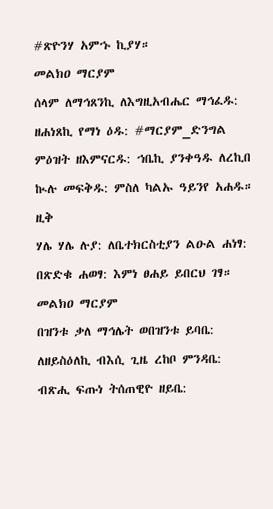#ጽዮንሃ አምኁ ኪያሃ።
መልክዐ ማርያም
ሰላም ለማኅጸንኪ ለእግዚአብሔር ማኅፈዱ: ዘሐነጸኪ የማነ ዕዱ: #ማርያም_ድንግል ምዕዝት ዘእምናርዱ: ኀቤኪ ያንቀዓዱ ለረኪበ ኲሉ መፍቅዱ: ምስለ ካልኡ ዓይንየ አሐዱ።
ዚቅ
ሃሌ ሃሌ ሉያ: ለቤተክርስቲያን ልዑል ሐነፃ: በጽድቁ ሐወፃ: እምነ ፀሐይ ይበርህ ገፃ።
መልክዐ ማርያም
በዝንቱ ቃለ ማኅሌት ወበዝንቱ ይባቤ: ለዘይስዕለኪ ብእሲ ጊዜ ረከቦ ምንዳቤ: ብጽሒ ፍጡነ ትሰጠዊዮ ዘይቤ: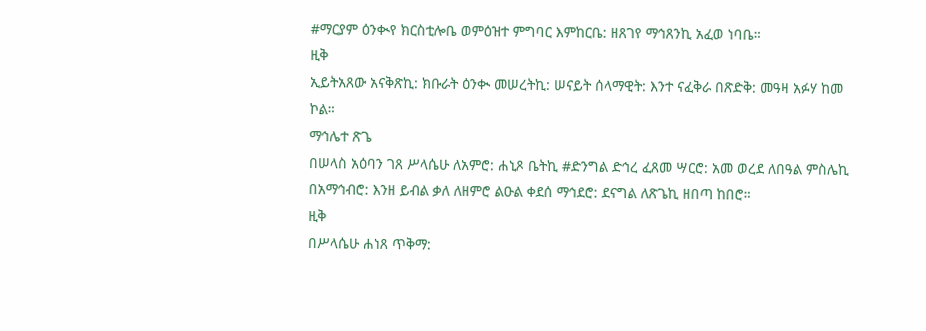#ማርያም ዕንቊየ ክርስቲሎቤ ወምዕዝተ ምግባር እምከርቤ: ዘጸገየ ማኅጸንኪ አፈወ ነባቤ።
ዚቅ
ኢይትአጸው አናቅጽኪ: ክቡራት ዕንቊ መሠረትኪ: ሠናይት ሰላማዊት: እንተ ናፈቅራ በጽድቅ: መዓዛ አፉሃ ከመ ኮል።
ማኅሌተ ጽጌ
በሠላስ አዕባን ገጸ ሥላሴሁ ለአምሮ: ሐኒጾ ቤትኪ #ድንግል ድኅረ ፈጸመ ሣርሮ: አመ ወረደ ለበዓል ምስሌኪ በአማኅብሮ: እንዘ ይብል ቃለ ለዘምሮ ልዑል ቀደሰ ማኅደሮ: ደናግል ለጽጌኪ ዘበጣ ከበሮ።
ዚቅ
በሥላሴሁ ሐነጸ ጥቅማ: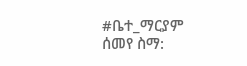#ቤተ_ማርያም ሰመየ ስማ: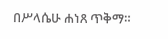በሥላሴሁ ሐነጸ ጥቅማ።